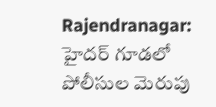Rajendranagar: హైదర్ గూడలో పోలీసుల మెరుపు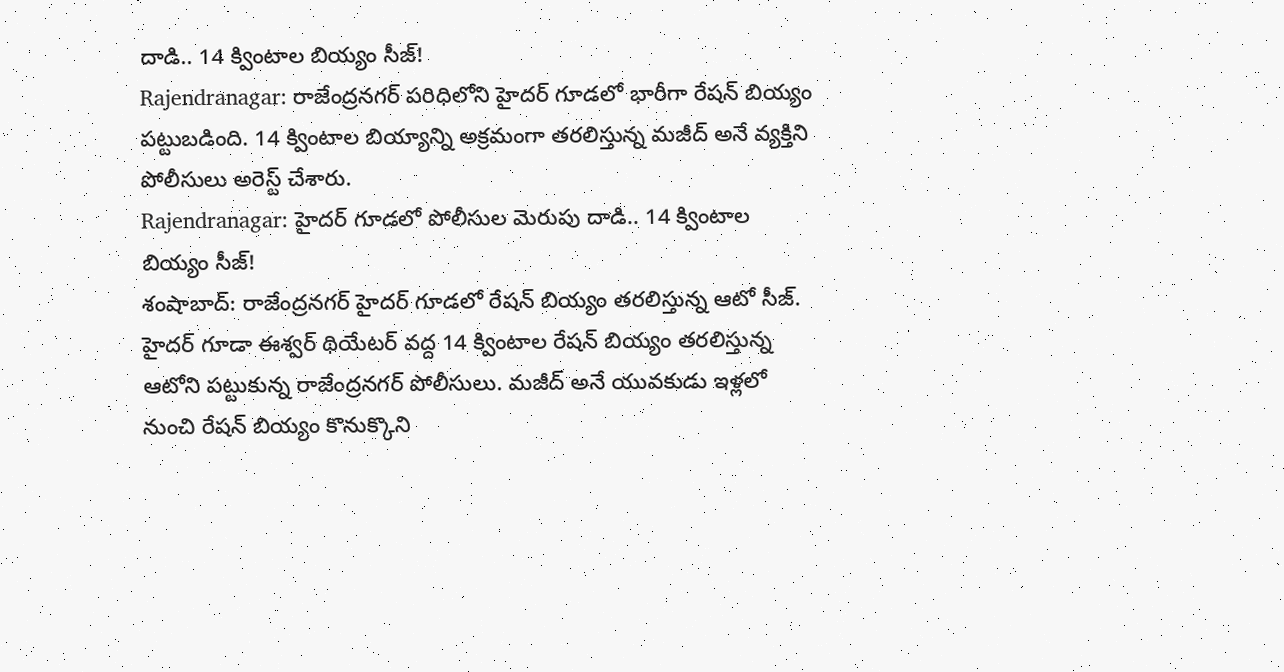దాడి.. 14 క్వింటాల బియ్యం సీజ్!
Rajendranagar: రాజేంద్రనగర్ పరిధిలోని హైదర్ గూడలో భారీగా రేషన్ బియ్యం పట్టుబడింది. 14 క్వింటాల బియ్యాన్ని అక్రమంగా తరలిస్తున్న మజీద్ అనే వ్యక్తిని పోలీసులు అరెస్ట్ చేశారు.
Rajendranagar: హైదర్ గూడలో పోలీసుల మెరుపు దాడి.. 14 క్వింటాల బియ్యం సీజ్!
శంషాబాద్: రాజేంద్రనగర్ హైదర్ గూడలో రేషన్ బియ్యం తరలిస్తున్న ఆటో సీజ్. హైదర్ గూడా ఈశ్వర్ థియేటర్ వద్ద 14 క్వింటాల రేషన్ బియ్యం తరలిస్తున్న ఆటోని పట్టుకున్న రాజేంద్రనగర్ పోలీసులు. మజీద్ అనే యువకుడు ఇళ్లలో నుంచి రేషన్ బియ్యం కొనుక్కొని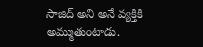సాజిద్ అని అనే వ్యక్తికి అమ్ముతుంటాడు.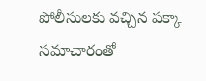పోలీసులకు వచ్చిన పక్కా సమాచారంతో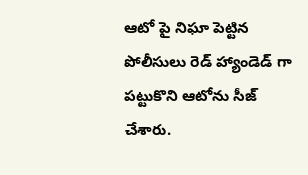ఆటో పై నిఘా పెట్టిన పోలీసులు రెడ్ హ్యాండెడ్ గా పట్టుకొని ఆటోను సీజ్ చేశారు.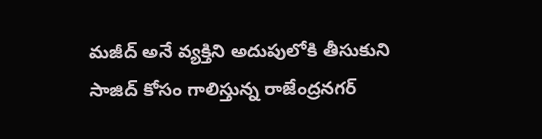మజీద్ అనే వ్యక్తిని అదుపులోకి తీసుకుని సాజిద్ కోసం గాలిస్తున్న రాజేంద్రనగర్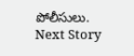పోలీసులు.
Next Story